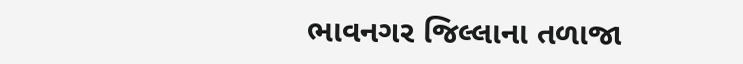ભાવનગર જિલ્લાના તળાજા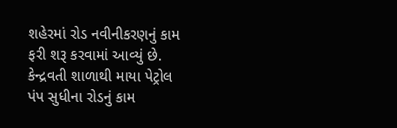શહેરમાં રોડ નવીનીકરણનું કામ ફરી શરૂ કરવામાં આવ્યું છે. કેન્દ્રવતી શાળાથી માયા પેટ્રોલ પંપ સુધીના રોડનું કામ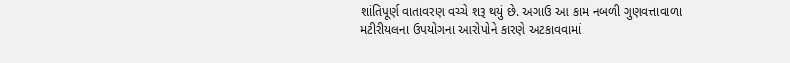શાંતિપૂર્ણ વાતાવરણ વચ્ચે શરૂ થયું છે. અગાઉ આ કામ નબળી ગુણવત્તાવાળા મટીરીયલના ઉપયોગના આરોપોને કારણે અટકાવવામાં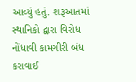આવ્યું હતું. શરૂઆતમાં સ્થાનિકો દ્વારા વિરોધ નોંધાવી કામગીરી બંધ કરાવાઈ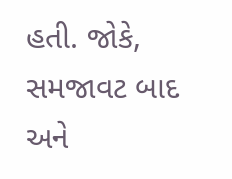હતી. જોકે, સમજાવટ બાદ અને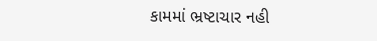કામમાં ભ્રષ્ટાચાર નહી